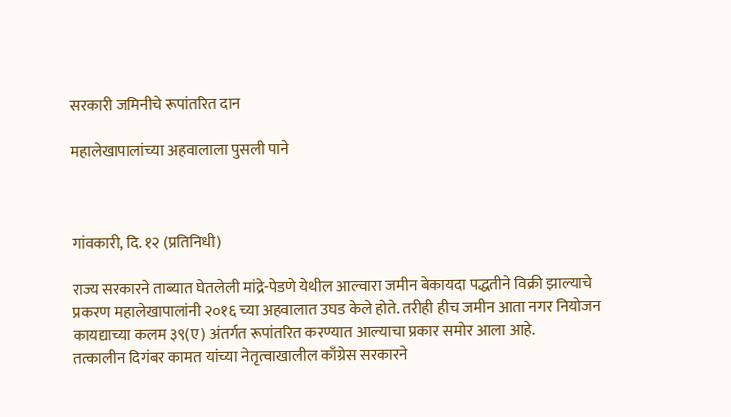सरकारी जमिनीचे रूपांतरित दान

महालेखापालांच्या अहवालाला पुसली पाने



गांवकारी, दि. १२ (प्रतिनिधी)

राज्य सरकारने ताब्यात घेतलेली मांद्रे-पेडणे येथील आल्वारा जमीन बेकायदा पद्धतीने विक्री झाल्याचे प्रकरण महालेखापालांनी २०१६ च्या अहवालात उघड केले होते. तरीही हीच जमीन आता नगर नियोजन कायद्याच्या कलम ३९(ए) अंतर्गत रूपांतरित करण्यात आल्याचा प्रकार समोर आला आहे.
तत्कालीन दिगंबर कामत यांच्या नेतृत्वाखालील काँग्रेस सरकारने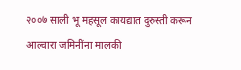२००७ साली भू महसूल कायद्यात दुरुस्ती करून आल्वारा जमिनींना मालकी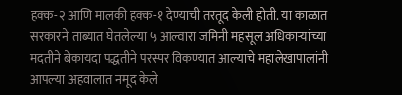हक्क-२ आणि मालकी हक्क-१ देण्याची तरतूद केली होती. या काळात सरकारने ताब्यात घेतलेल्या ५ आल्वारा जमिनी महसूल अधिकाऱ्यांच्या मदतीने बेकायदा पद्धतीने परस्पर विकण्यात आल्याचे महालेखापालांनी आपल्या अहवालात नमूद केले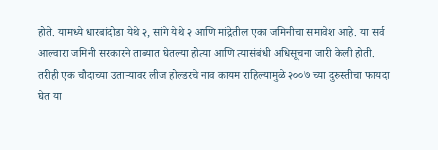होते. यामध्ये धारबांदोडा येथे २, सांगे येथे २ आणि मांद्रेतील एका जमिनीचा समावेश आहे. या सर्व आल्वारा जमिनी सरकारने ताब्यात घेतल्या होत्या आणि त्यासंबंधी अधिसूचना जारी केली होती.
तरीही एक चौदाच्या उताऱ्यावर लीज होल्डरचे नाव कायम राहिल्यामुळे २००७ च्या दुरुस्तीचा फायदा घेत या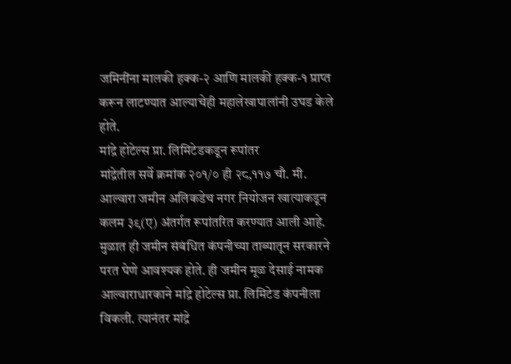जमिनींना मालकी हक्क-२ आणि मालकी हक्क-१ प्राप्त करून लाटण्यात आल्याचेही महालेखापालांनी उघड केले होते.
मांद्रे होटेल्स प्रा. लिमिटेडकडून रूपांतर
मांद्रेतील सर्वे क्रमांक २०१/० ही २८,११७ चौ. मी. आल्वारा जमीन अलिकडेच नगर नियोजन खात्याकडून कलम ३९(ए) अंतर्गत रूपांतरित करण्यात आली आहे. मुळात ही जमीन संबंधित कंपनीच्या ताब्यातून सरकारने परत घेणे आवश्यक होते. ही जमीन मूळ देसाई नामक आल्वाराधारकाने मांद्रे होटेल्स प्रा. लिमिटेड कंपनीला विकली. त्यानंतर मांद्रे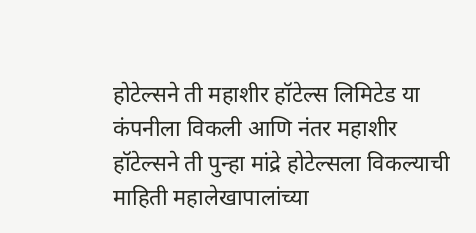होटेल्सने ती महाशीर हॉटेल्स लिमिटेड या कंपनीला विकली आणि नंतर महाशीर हॉटेल्सने ती पुन्हा मांद्रे होटेल्सला विकल्याची माहिती महालेखापालांच्या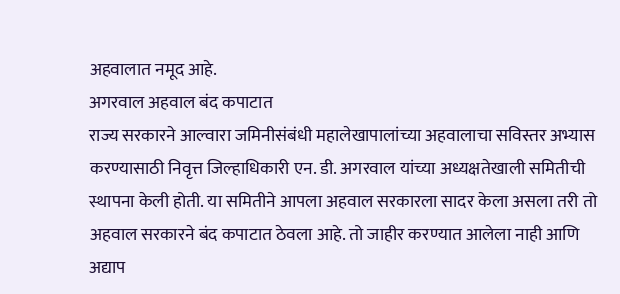अहवालात नमूद आहे.
अगरवाल अहवाल बंद कपाटात
राज्य सरकारने आल्वारा जमिनीसंबंधी महालेखापालांच्या अहवालाचा सविस्तर अभ्यास करण्यासाठी निवृत्त जिल्हाधिकारी एन. डी. अगरवाल यांच्या अध्यक्षतेखाली समितीची स्थापना केली होती. या समितीने आपला अहवाल सरकारला सादर केला असला तरी तो अहवाल सरकारने बंद कपाटात ठेवला आहे. तो जाहीर करण्यात आलेला नाही आणि अद्याप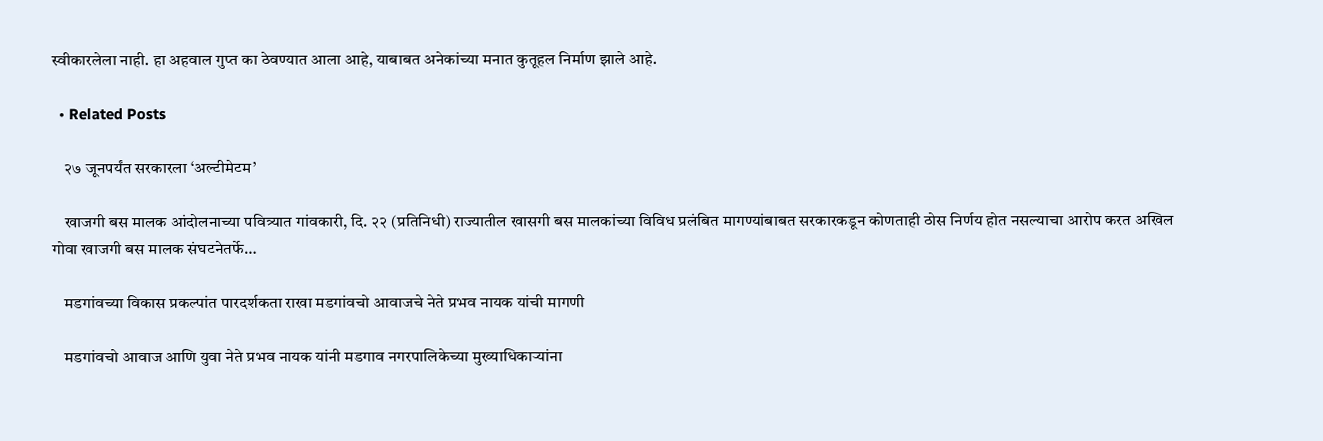स्वीकारलेला नाही. हा अहवाल गुप्त का ठेवण्यात आला आहे, याबाबत अनेकांच्या मनात कुतूहल निर्माण झाले आहे.

  • Related Posts

    २७ जूनपर्यंत सरकारला ‘अल्टीमेटम’

    खाजगी बस मालक आंदोलनाच्या पवित्र्यात गांवकारी, दि. २२ (प्रतिनिधी) राज्यातील खासगी बस मालकांच्या विविध प्रलंबित मागण्यांबाबत सरकारकडून कोणताही ठोस निर्णय होत नसल्याचा आरोप करत अखिल गोवा खाजगी बस मालक संघटनेतर्फे…

    मडगांवच्या विकास प्रकल्पांत पारदर्शकता राखा मडगांवचो आवाजचे नेते प्रभव नायक यांची मागणी

    मडगांवचो आवाज आणि युवा नेते प्रभव नायक यांनी मडगाव नगरपालिकेच्या मुख्याधिकाऱ्यांना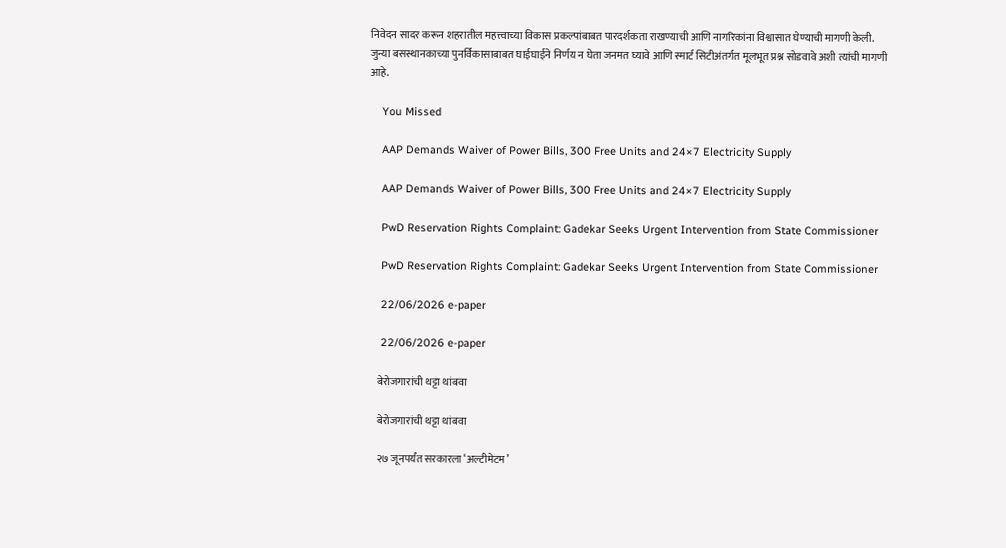निवेदन सादर करून शहरातील महत्त्वाच्या विकास प्रकल्पांबाबत पारदर्शकता राखण्याची आणि नागरिकांना विश्वासात घेण्याची मागणी केली. जुन्या बसस्थानकाच्या पुनर्विकासाबाबत घाईघाईने निर्णय न घेता जनमत घ्यावे आणि स्मार्ट सिटीअंतर्गत मूलभूत प्रश्न सोडवावे अशी त्यांची मागणी आहे.

    You Missed

    AAP Demands Waiver of Power Bills, 300 Free Units and 24×7 Electricity Supply

    AAP Demands Waiver of Power Bills, 300 Free Units and 24×7 Electricity Supply

    PwD Reservation Rights Complaint: Gadekar Seeks Urgent Intervention from State Commissioner

    PwD Reservation Rights Complaint: Gadekar Seeks Urgent Intervention from State Commissioner

    22/06/2026 e-paper

    22/06/2026 e-paper

    बेरोजगारांची थट्टा थांबवा

    बेरोजगारांची थट्टा थांबवा

    २७ जूनपर्यंत सरकारला ‘अल्टीमेटम’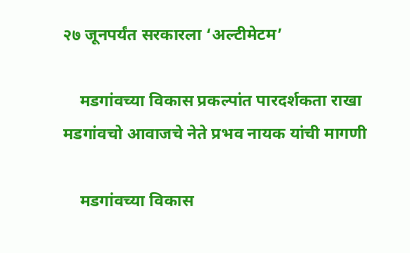२७ जूनपर्यंत सरकारला ‘अल्टीमेटम’

    मडगांवच्या विकास प्रकल्पांत पारदर्शकता राखा मडगांवचो आवाजचे नेते प्रभव नायक यांची मागणी

    मडगांवच्या विकास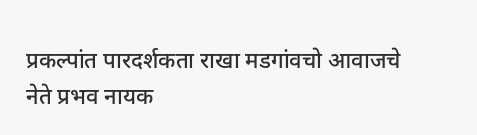प्रकल्पांत पारदर्शकता राखा मडगांवचो आवाजचे नेते प्रभव नायक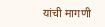यांची मागणी